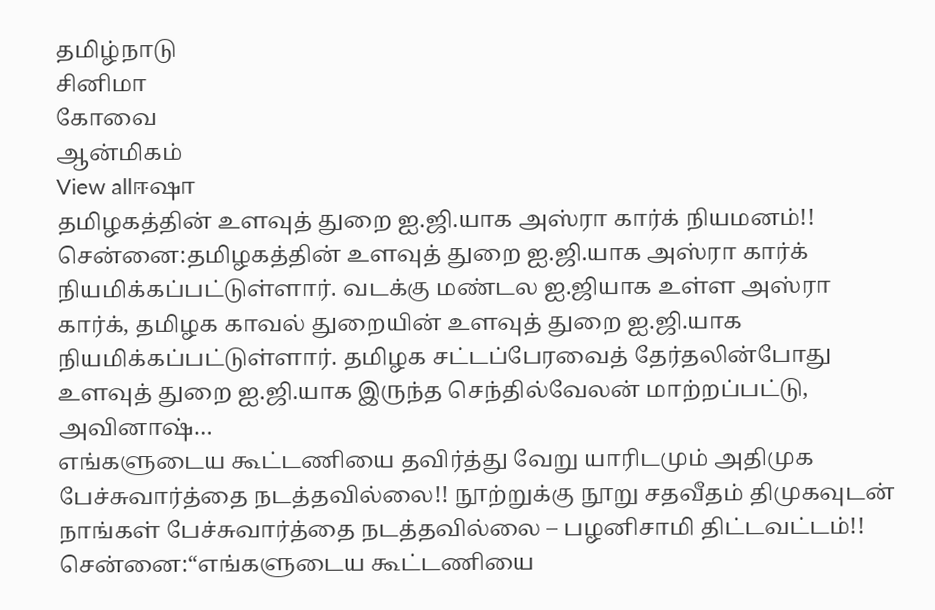தமிழ்நாடு
சினிமா
கோவை
ஆன்மிகம்
View allஈஷா
தமிழகத்தின் உளவுத் துறை ஐ.ஜி.யாக அஸ்ரா கார்க் நியமனம்!!
சென்னை:தமிழகத்தின் உளவுத் துறை ஐ.ஜி.யாக அஸ்ரா கார்க் நியமிக்கப்பட்டுள்ளார். வடக்கு மண்டல ஐ.ஜியாக உள்ள அஸ்ரா கார்க், தமிழக காவல் துறையின் உளவுத் துறை ஐ.ஜி.யாக நியமிக்கப்பட்டுள்ளார். தமிழக சட்டப்பேரவைத் தேர்தலின்போது உளவுத் துறை ஐ.ஜி.யாக இருந்த செந்தில்வேலன் மாற்றப்பட்டு, அவினாஷ்…
எங்களுடைய கூட்டணியை தவிர்த்து வேறு யாரிடமும் அதிமுக பேச்சுவார்த்தை நடத்தவில்லை!! நூற்றுக்கு நூறு சதவீதம் திமுகவுடன் நாங்கள் பேச்சுவார்த்தை நடத்தவில்லை – பழனிசாமி திட்டவட்டம்!!
சென்னை:“எங்களுடைய கூட்டணியை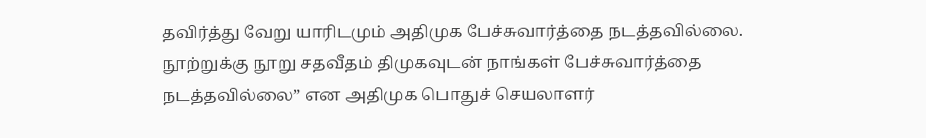தவிர்த்து வேறு யாரிடமும் அதிமுக பேச்சுவார்த்தை நடத்தவில்லை. நூற்றுக்கு நூறு சதவீதம் திமுகவுடன் நாங்கள் பேச்சுவார்த்தை நடத்தவில்லை” என அதிமுக பொதுச் செயலாளர்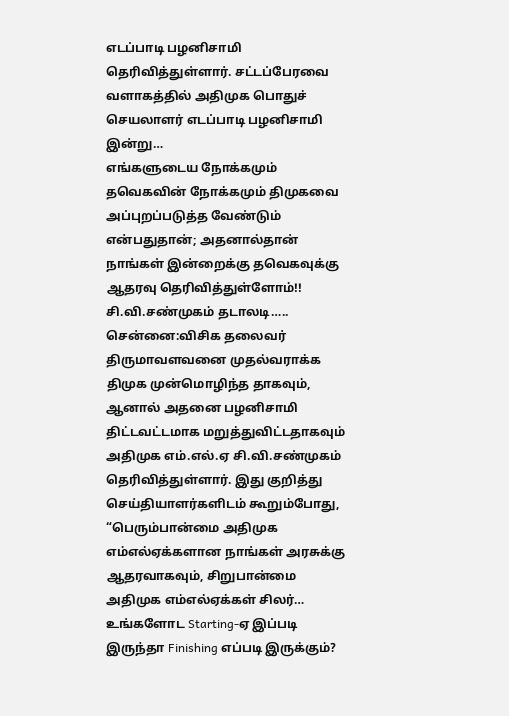எடப்பாடி பழனிசாமி தெரிவித்துள்ளார். சட்டப்பேரவை வளாகத்தில் அதிமுக பொதுச் செயலாளர் எடப்பாடி பழனிசாமி இன்று…
எங்களுடைய நோக்கமும் தவெகவின் நோக்கமும் திமுகவை அப்புறப்படுத்த வேண்டும் என்பதுதான்; அதனால்தான் நாங்கள் இன்றைக்கு தவெகவுக்கு ஆதரவு தெரிவித்துள்ளோம்!! சி.வி.சண்முகம் தடாலடி…..
சென்னை:விசிக தலைவர் திருமாவளவனை முதல்வராக்க திமுக முன்மொழிந்த தாகவும், ஆனால் அதனை பழனிசாமி திட்டவட்டமாக மறுத்துவிட்டதாகவும் அதிமுக எம்.எல்.ஏ சி.வி.சண்முகம் தெரிவித்துள்ளார். இது குறித்து செய்தியாளர்களிடம் கூறும்போது, “பெரும்பான்மை அதிமுக எம்எல்ஏக்களான நாங்கள் அரசுக்கு ஆதரவாகவும், சிறுபான்மை அதிமுக எம்எல்ஏக்கள் சிலர்…
உங்களோட Starting-ஏ இப்படி இருந்தா Finishing எப்படி இருக்கும்?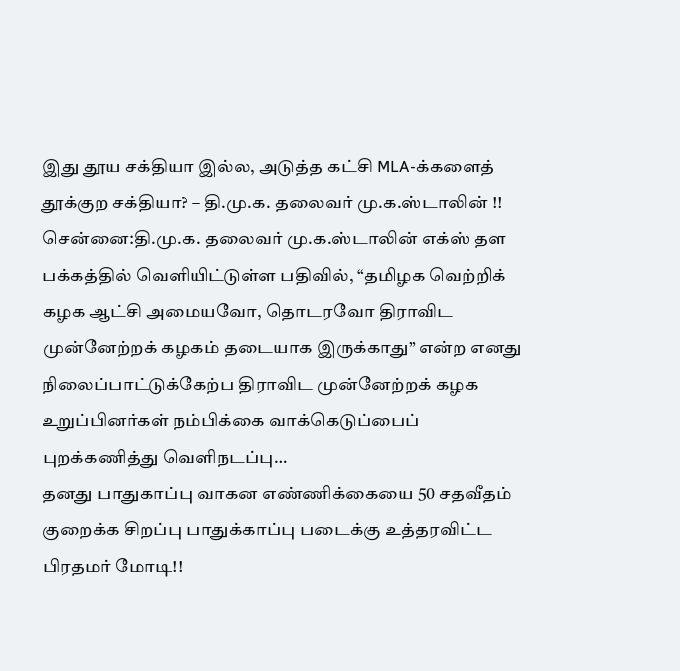இது தூய சக்தியா இல்ல, அடுத்த கட்சி MLA-க்களைத் தூக்குற சக்தியா? – தி.மு.க. தலைவர் மு.க.ஸ்டாலின் !!
சென்னை:தி.மு.க. தலைவர் மு.க.ஸ்டாலின் எக்ஸ் தள பக்கத்தில் வெளியிட்டுள்ள பதிவில், “தமிழக வெற்றிக் கழக ஆட்சி அமையவோ, தொடரவோ திராவிட முன்னேற்றக் கழகம் தடையாக இருக்காது” என்ற எனது நிலைப்பாட்டுக்கேற்ப திராவிட முன்னேற்றக் கழக உறுப்பினர்கள் நம்பிக்கை வாக்கெடுப்பைப் புறக்கணித்து வெளிநடப்பு…
தனது பாதுகாப்பு வாகன எண்ணிக்கையை 50 சதவீதம் குறைக்க சிறப்பு பாதுக்காப்பு படைக்கு உத்தரவிட்ட பிரதமர் மோடி!!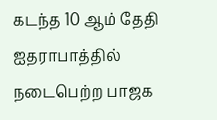கடந்த 10 ஆம் தேதி ஐதராபாத்தில் நடைபெற்ற பாஜக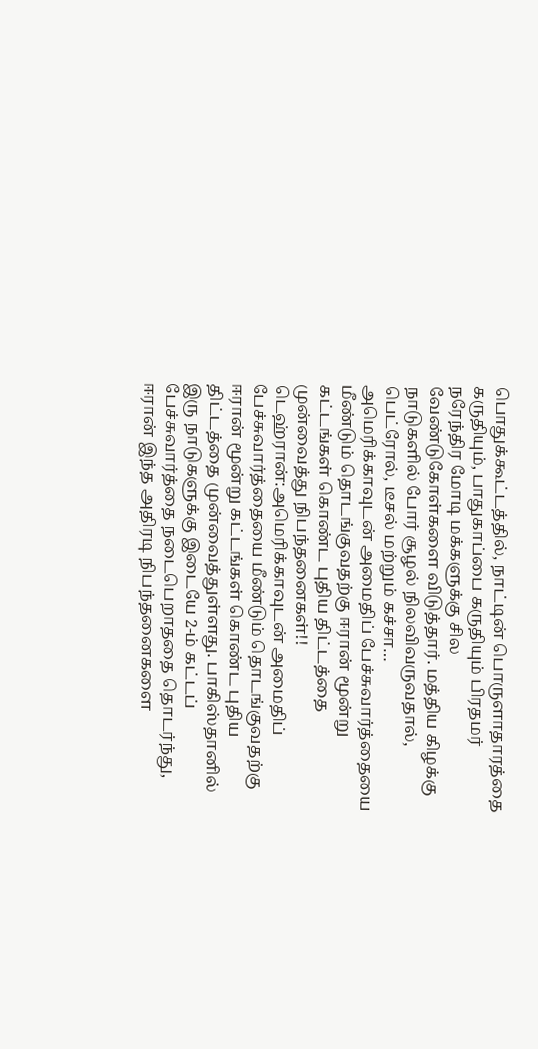பொதுக்கூட்டத்தில், நாட்டின் பொருளாதாரத்தை கருதியும், பாதுகாப்பை கருதியும் பிரதமர் நரேந்திர மோடி மக்களுக்கு சில வேண்டுகோள்களை விடுத்தார். மத்திய கிழக்கு நாடுகளில் போர் சூழல் நிலவிவருவதால், பெட்ரோல், டீசல் மற்றும் கச்சா…
அமெரிக்காவுடன் அமைதிப் பேச்சுவார்த்தையை மீண்டும் தொடங்குவதற்கு ஈரான் மூன்று கட்டங்கள் கொண்ட புதிய திட்டத்தை முன்வைத்து நிபந்தனைகள்!!
டெஹ்ரான்:அமெரிக்காவுடன் அமைதிப் பேச்சுவார்த்தையை மீண்டும் தொடங்குவதற்கு ஈரான் மூன்று கட்டங்கள் கொண்ட புதிய திட்டத்தை முன்வைத்துள்ளது. பாகிஸ்தானில் இரு நாடுகளுக்கு இடையே 2-ம் கட்டப் பேச்சுவார்த்தை நடைபெறாததை தொடர்ந்து, ஈரான் இந்த அதிரடி நிபந்தனைகளை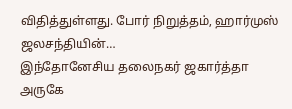விதித்துள்ளது. போர் நிறுத்தம், ஹார்முஸ் ஜலசந்தியின்…
இந்தோனேசிய தலைநகர் ஜகார்த்தா அருகே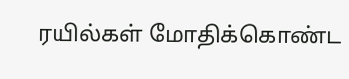ரயில்கள் மோதிக்கொண்ட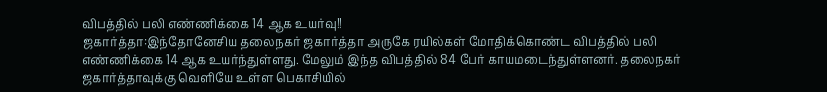விபத்தில் பலி எண்ணிக்கை 14 ஆக உயர்வு!!
ஜகார்த்தா:இந்தோனேசிய தலைநகர் ஜகார்த்தா அருகே ரயில்கள் மோதிக்கொண்ட விபத்தில் பலி எண்ணிக்கை 14 ஆக உயர்ந்துள்ளது. மேலும் இந்த விபத்தில் 84 பேர் காயமடைந்துள்ளனர். தலைநகர் ஜகார்த்தாவுக்கு வெளியே உள்ள பெகாசியில்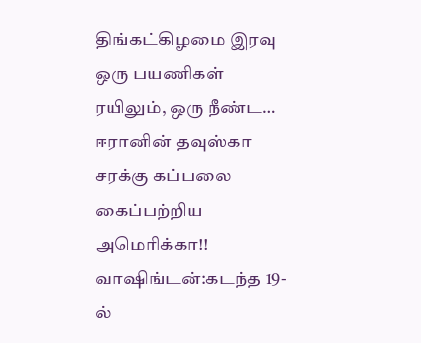திங்கட்கிழமை இரவு ஒரு பயணிகள் ரயிலும், ஒரு நீண்ட…
ஈரானின் தவுஸ்கா சரக்கு கப்பலை கைப்பற்றிய அமெரிக்கா!!
வாஷிங்டன்:கடந்த 19-ல்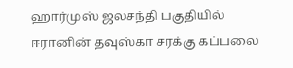ஹார்முஸ் ஜலசந்தி பகுதியில் ஈரானின் தவுஸ்கா சரக்கு கப்பலை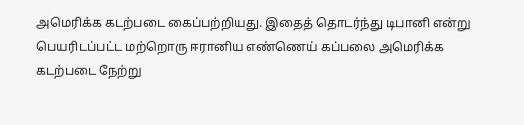அமெரிக்க கடற்படை கைப்பற்றியது. இதைத் தொடர்ந்து டிபானி என்று பெயரிடப்பட்ட மற்றொரு ஈரானிய எண்ணெய் கப்பலை அமெரிக்க கடற்படை நேற்று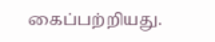கைப்பற்றியது.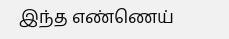இந்த எண்ணெய்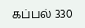கப்பல் 330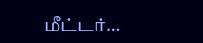மீட்டர்…